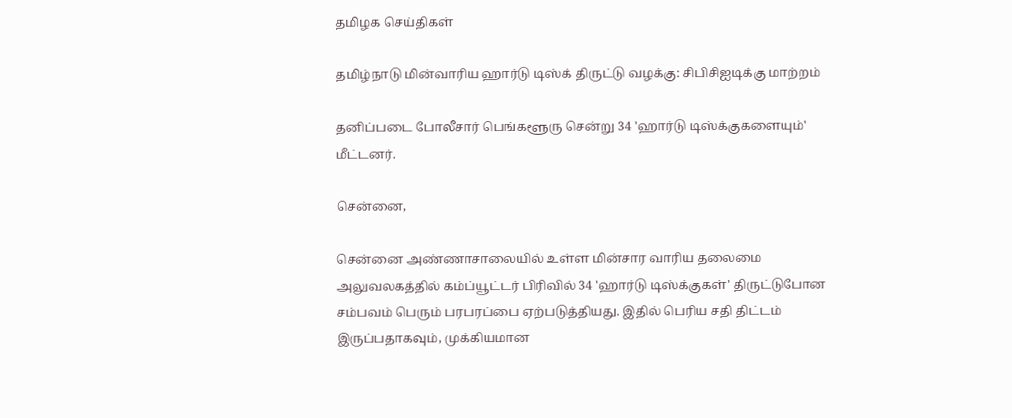தமிழக செய்திகள்

தமிழ்நாடு மின்வாரிய ஹார்டு டிஸ்க் திருட்டு வழக்கு: சிபிசிஐடிக்கு மாற்றம்

தனிப்படை போலீசார் பெங்களூரு சென்று 34 'ஹார்டு டிஸ்க்குகளையும்' மீட்டனர்.

சென்னை,

சென்னை அண்ணாசாலையில் உள்ள மின்சார வாரிய தலைமை அலுவலகத்தில் கம்ப்யூட்டர் பிரிவில் 34 'ஹார்டு டிஸ்க்குகள்' திருட்டுபோன சம்பவம் பெரும் பரபரப்பை ஏற்படுத்தியது. இதில் பெரிய சதி திட்டம் இருப்பதாகவும், முக்கியமான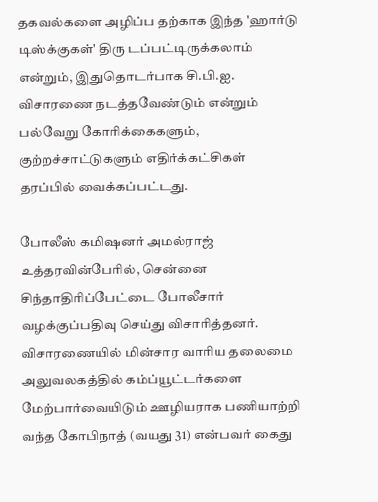தகவல்களை அழிப்ப தற்காக இந்த 'ஹார்டு டிஸ்க்குகள்' திரு டப்பட்டிருக்கலாம் என்றும், இதுதொடர்பாக சி.பி.ஐ. விசாரணை நடத்தவேண்டும் என்றும் பல்வேறு கோரிக்கைகளும், குற்றச்சாட்டுகளும் எதிர்க்கட்சிகள் தரப்பில் வைக்கப்பட்டது.

போலீஸ் கமிஷனர் அமல்ராஜ் உத்தரவின்பேரில், சென்னை சிந்தாதிரிப்பேட்டை போலீசார் வழக்குப்பதிவு செய்து விசாரித்தனர். விசாரணையில் மின்சார வாரிய தலைமை அலுவலகத்தில் கம்ப்யூட்டர்களை மேற்பார்வையிடும் ஊழியராக பணியாற்றி வந்த கோபிநாத் (வயது 31) என்பவர் கைது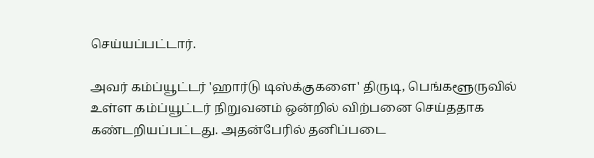செய்யப்பட்டார்.

அவர் கம்ப்யூட்டர் 'ஹார்டு டிஸ்க்குகளை' திருடி, பெங்களூருவில் உள்ள கம்ப்யூட்டர் நிறுவனம் ஒன்றில் விற்பனை செய்ததாக கண்டறியப்பட்டது. அதன்பேரில் தனிப்படை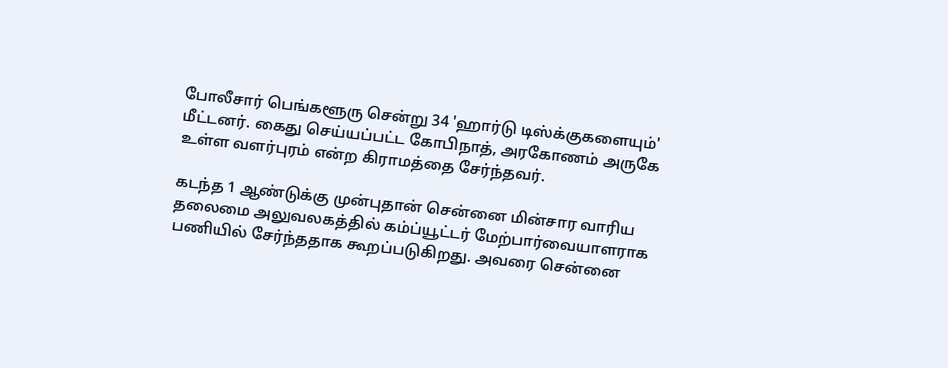போலீசார் பெங்களூரு சென்று 34 'ஹார்டு டிஸ்க்குகளையும்' மீட்டனர். கைது செய்யப்பட்ட கோபிநாத், அரகோணம் அருகே உள்ள வளர்புரம் என்ற கிராமத்தை சேர்ந்தவர்.

கடந்த 1 ஆண்டுக்கு முன்புதான் சென்னை மின்சார வாரிய தலைமை அலுவலகத்தில் கம்ப்யூட்டர் மேற்பார்வையாளராக பணியில் சேர்ந்ததாக கூறப்படுகிறது. அவரை சென்னை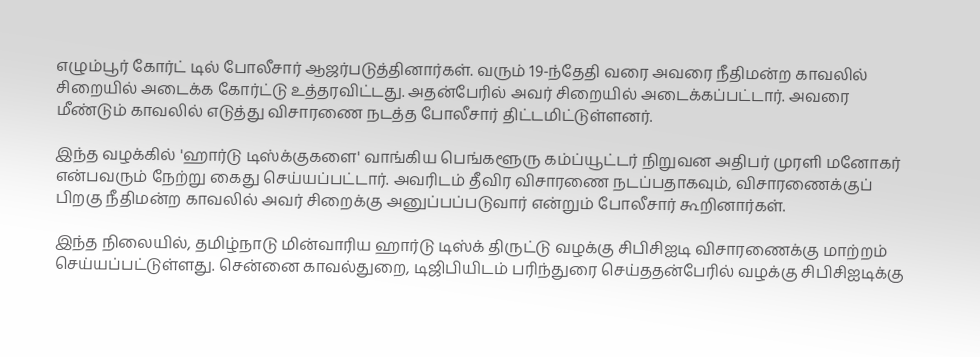எழும்பூர் கோர்ட் டில் போலீசார் ஆஜர்படுத்தினார்கள். வரும் 19-ந்தேதி வரை அவரை நீதிமன்ற காவலில் சிறையில் அடைக்க கோர்ட்டு உத்தரவிட்டது. அதன்பேரில் அவர் சிறையில் அடைக்கப்பட்டார். அவரை மீண்டும் காவலில் எடுத்து விசாரணை நடத்த போலீசார் திட்டமிட்டுள்ளனர்.

இந்த வழக்கில் 'ஹார்டு டிஸ்க்குகளை' வாங்கிய பெங்களூரு கம்ப்யூட்டர் நிறுவன அதிபர் முரளி மனோகர் என்பவரும் நேற்று கைது செய்யப்பட்டார். அவரிடம் தீவிர விசாரணை நடப்பதாகவும், விசாரணைக்குப் பிறகு நீதிமன்ற காவலில் அவர் சிறைக்கு அனுப்பப்படுவார் என்றும் போலீசார் கூறினார்கள்.

இந்த நிலையில், தமிழ்நாடு மின்வாரிய ஹார்டு டிஸ்க் திருட்டு வழக்கு சிபிசிஐடி விசாரணைக்கு மாற்றம் செய்யப்பட்டுள்ளது. சென்னை காவல்துறை, டிஜிபியிடம் பரிந்துரை செய்ததன்பேரில் வழக்கு சிபிசிஐடிக்கு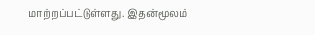மாற்றப்பட்டுள்ளது. இதன்மூலம்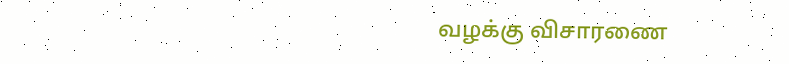வழக்கு விசாரணை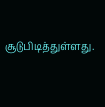சூடுபிடித்துள்ளது.